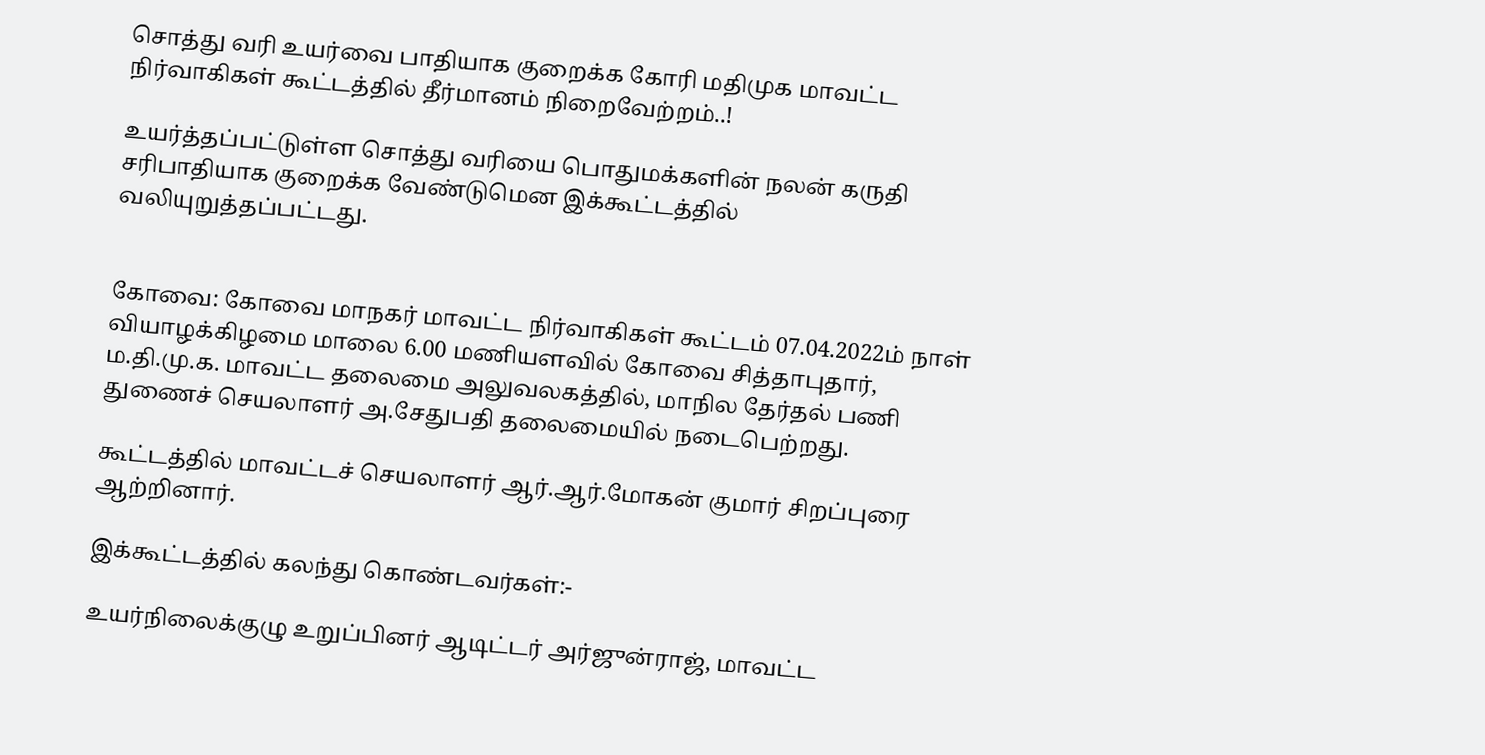சொத்து வரி உயர்வை பாதியாக குறைக்க கோரி மதிமுக மாவட்ட நிர்வாகிகள்‌ கூட்டத்தில் தீர்மானம் நிறைவேற்றம்..!

உயர்த்தப்பட்டுள்ள சொத்து வரியை பொதுமக்களின்‌ நலன்‌ கருதி சரிபாதியாக குறைக்க வேண்டுமென இக்கூட்டத்தில் வலியுறுத்தப்பட்டது.


கோவை: கோவை மாநகர்‌ மாவட்ட நிர்வாகிகள்‌ கூட்டம்‌ 07.04.2022ம்‌ நாள்‌ வியாழக்கிழமை மாலை 6.00 மணியளவில்‌ கோவை சித்தாபுதார்‌, ம.தி.மு.க. மாவட்ட தலைமை அலுவலகத்தில்‌, மாநில தேர்தல்‌ பணி துணைச்‌ செயலாளர்‌ அ.சேதுபதி தலைமையில்‌ நடைபெற்றது.

கூட்டத்தில்‌ மாவட்டச் செயலாளர்‌ ஆர்‌.ஆர்‌.மோகன்‌ குமார்‌ சிறப்புரை ஆற்றினார்‌.

இக்கூட்டத்தில்‌ கலந்து கொண்டவர்கள்‌:-

உயர்நிலைக்குழு உறுப்பினர்‌ ஆடிட்டர்‌ அர்ஜுன்ராஜ்‌, மாவட்ட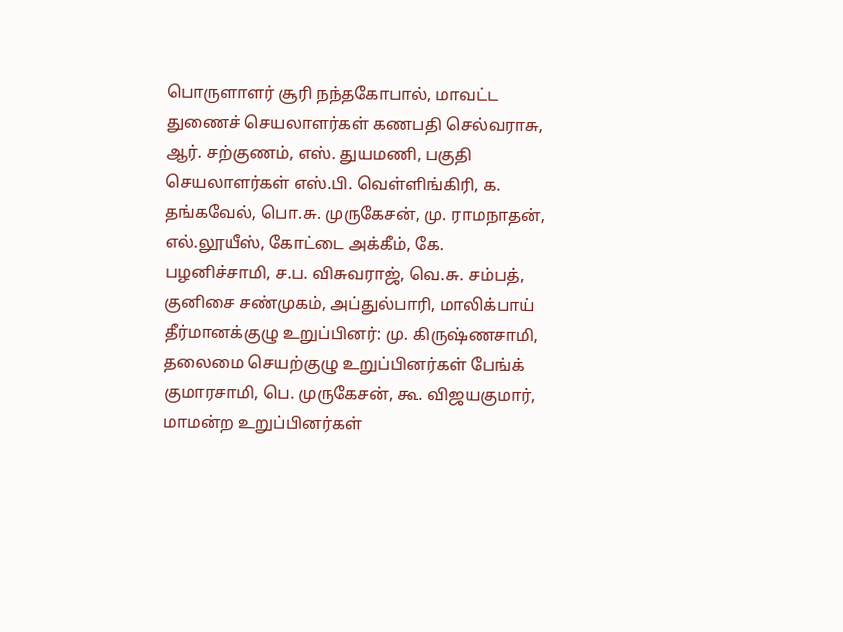பொருளாளர்‌ சூரி நந்தகோபால்‌, மாவட்ட துணைச்‌ செயலாளர்கள்‌ கணபதி செல்வராசு, ஆர்‌. சற்குணம்‌, எஸ்‌. துயமணி, பகுதி செயலாளர்கள் எஸ்‌.பி. வெள்ளிங்கிரி, ௧. தங்கவேல்‌, பொ.சு. முருகேசன்‌, மு. ராமநாதன்‌, எல்‌.லூயீஸ்‌, கோட்டை அக்கீம்‌, கே. பழனிச்சாமி, ச.ப. விசுவராஜ்‌, வெ.சு. சம்பத்‌, குனிசை சண்முகம்‌, அப்துல்பாரி, மாலிக்பாய்‌ தீர்மானக்குழு உறுப்பினர்‌: மு. கிருஷ்ணசாமி, தலைமை செயற்குழு உறுப்பினர்கள்‌ பேங்க்‌ குமாரசாமி, பெ. முருகேசன்‌, கூ. விஜயகுமார்‌, மாமன்ற உறுப்பினர்கள்‌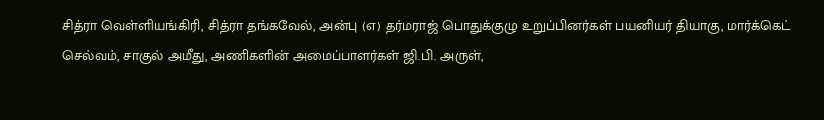சித்ரா வெள்ளியங்கிரி, சித்ரா தங்கவேல்‌, அன்பு (௭) தர்மராஜ்‌ பொதுக்குழு உறுப்பினர்கள்‌ பயனியர்‌ தியாகு, மார்க்கெட்‌ செல்வம்‌, சாகுல்‌ அமீது, அணிகளின்‌ அமைப்பாளர்கள்‌ ஜி.பி. அருள்‌,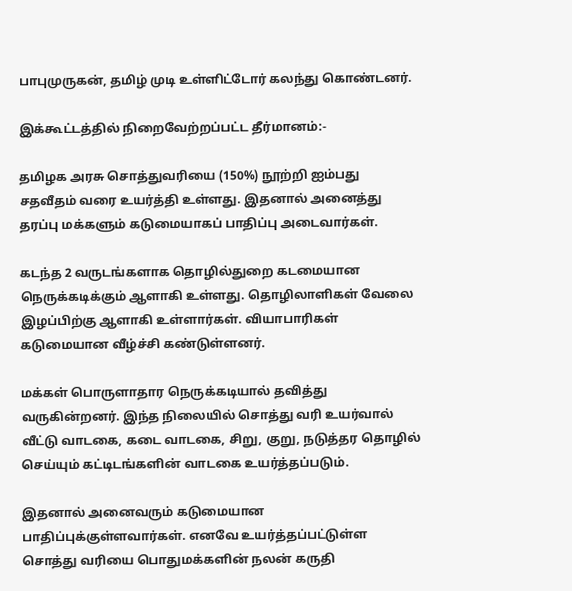பாபுமுருகன்‌, தமிழ்‌ முடி உள்ளிட்டோர்‌ கலந்து கொண்டனர்‌.

இக்கூட்டத்தில்‌ நிறைவேற்றப்பட்ட‌ தீர்மானம்‌:-

தமிழக அரசு சொத்துவரியை (150%) நூற்றி ஐம்பது சதவீதம்‌ வரை உயர்த்தி உள்ளது. இதனால்‌ அனைத்து தரப்பு மக்களும்‌ கடுமையாகப் பாதிப்பு அடைவார்கள்‌.

கடந்த 2 வருடங்களாக தொழில்துறை கடமையான நெருக்கடிக்கும்‌ ஆளாகி உள்ளது. தொழிலாளிகள்‌ வேலை இழப்பிற்கு ஆளாகி உள்ளார்கள்‌. வியாபாரிகள்‌ கடுமையான வீழ்ச்சி கண்டுள்ளனர்‌.

மக்கள்‌ பொருளாதார நெருக்கடியால்‌ தவித்து வருகின்றனர்‌. இந்த நிலையில்‌ சொத்து வரி உயர்வால்‌ வீட்டு வாடகை, கடை வாடகை, சிறு, குறு, நடுத்தர தொழில்‌ செய்யும்‌ கட்டிடங்களின்‌ வாடகை உயர்த்தப்படும்‌.

இதனால்‌ அனைவரும்‌ கடுமையான பாதிப்புக்குள்ளவார்கள்‌. எனவே உயர்த்தப்பட்டுள்ள சொத்து வரியை பொதுமக்களின்‌ நலன்‌ கருதி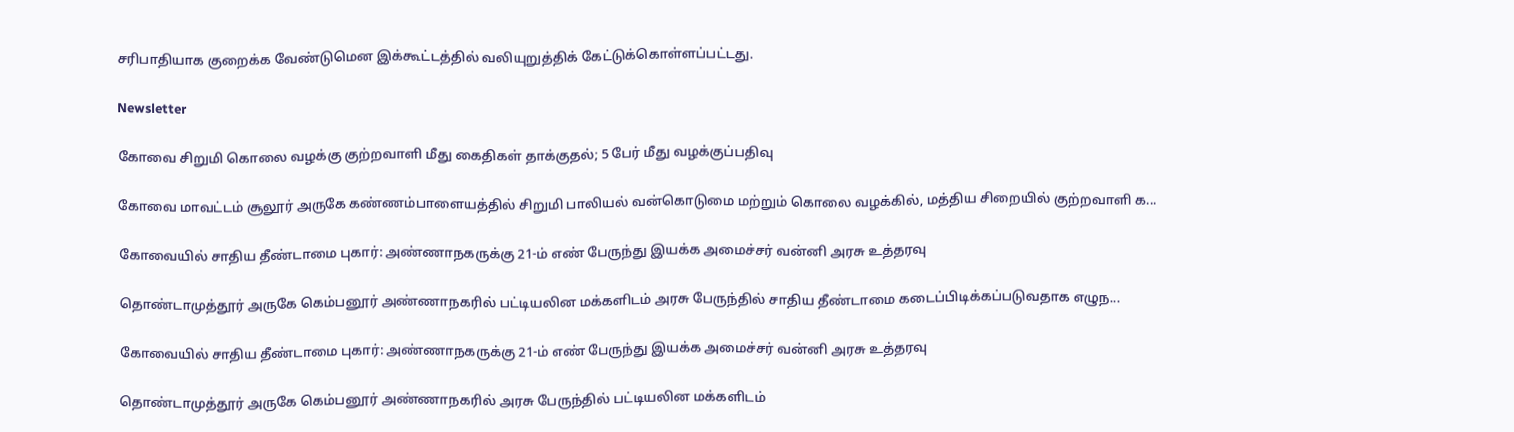சரிபாதியாக குறைக்க வேண்டுமென இக்கூட்டத்தில் வலியுறுத்திக்‌ கேட்டுக்‌கொள்ளப்பட்டது.

Newsletter

கோவை சிறுமி கொலை வழக்கு குற்றவாளி மீது கைதிகள் தாக்குதல்; 5 பேர் மீது வழக்குப்பதிவு

கோவை மாவட்டம் சூலூர் அருகே கண்ணம்பாளையத்தில் சிறுமி பாலியல் வன்கொடுமை மற்றும் கொலை வழக்கில், மத்திய சிறையில் குற்றவாளி க...

கோவையில் சாதிய தீண்டாமை புகார்: அண்ணாநகருக்கு 21-ம் எண் பேருந்து இயக்க அமைச்சர் வன்னி அரசு உத்தரவு

தொண்டாமுத்தூர் அருகே கெம்பனூர் அண்ணாநகரில் பட்டியலின மக்களிடம் அரசு பேருந்தில் சாதிய தீண்டாமை கடைப்பிடிக்கப்படுவதாக எழுந...

கோவையில் சாதிய தீண்டாமை புகார்: அண்ணாநகருக்கு 21-ம் எண் பேருந்து இயக்க அமைச்சர் வன்னி அரசு உத்தரவு

தொண்டாமுத்தூர் அருகே கெம்பனூர் அண்ணாநகரில் அரசு பேருந்தில் பட்டியலின மக்களிடம்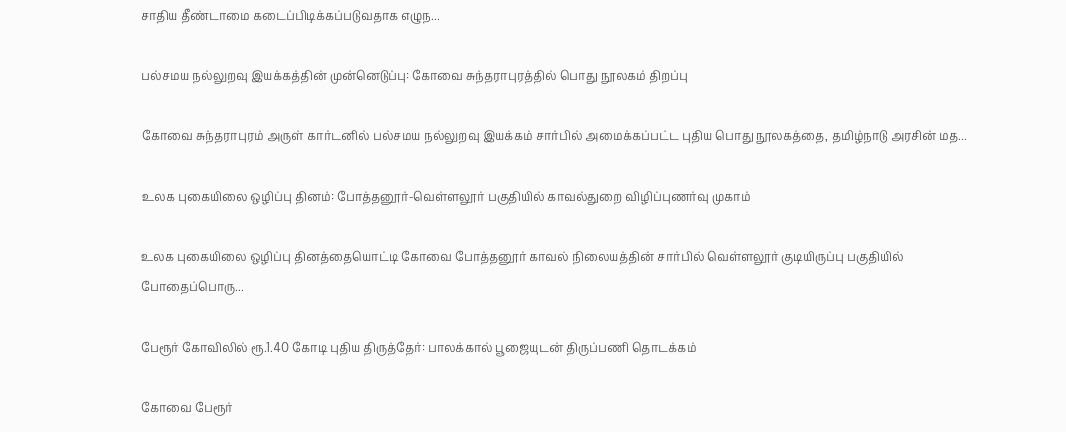சாதிய தீண்டாமை கடைப்பிடிக்கப்படுவதாக எழுந...

பல்சமய நல்லுறவு இயக்கத்தின் முன்னெடுப்பு: கோவை சுந்தராபுரத்தில் பொது நூலகம் திறப்பு

கோவை சுந்தராபுரம் அருள் கார்டனில் பல்சமய நல்லுறவு இயக்கம் சார்பில் அமைக்கப்பட்ட புதிய பொது நூலகத்தை, தமிழ்நாடு அரசின் மத...

உலக புகையிலை ஒழிப்பு தினம்: போத்தனூர்-வெள்ளலூர் பகுதியில் காவல்துறை விழிப்புணர்வு முகாம்

உலக புகையிலை ஒழிப்பு தினத்தையொட்டி கோவை போத்தனூர் காவல் நிலையத்தின் சார்பில் வெள்ளலூர் குடியிருப்பு பகுதியில் போதைப்பொரு...

பேரூர் கோவிலில் ரூ.1.40 கோடி புதிய திருத்தேர்: பாலக்கால் பூஜையுடன் திருப்பணி தொடக்கம்

கோவை பேரூர்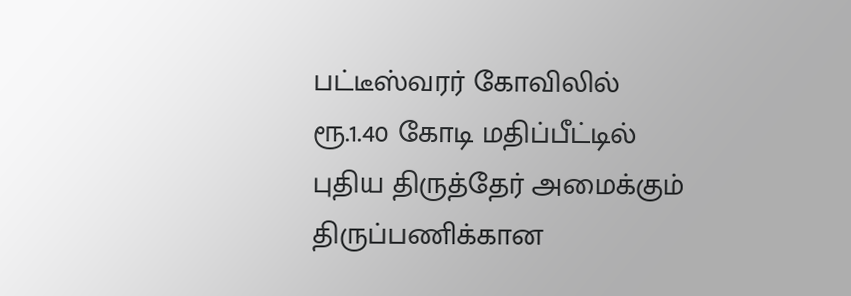பட்டீஸ்வரர் கோவிலில் ரூ.1.40 கோடி மதிப்பீட்டில் புதிய திருத்தேர் அமைக்கும் திருப்பணிக்கான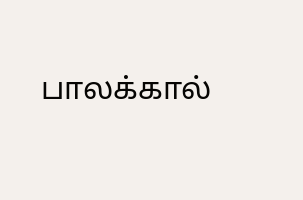பாலக்கால்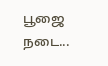பூஜை நடை...